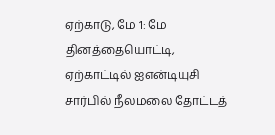ஏற்காடு, மே 1: மே தினத்தையொட்டி, ஏற்காட்டில் ஐஎன்டியுசி சார்பில் நீலமலை தோட்டத்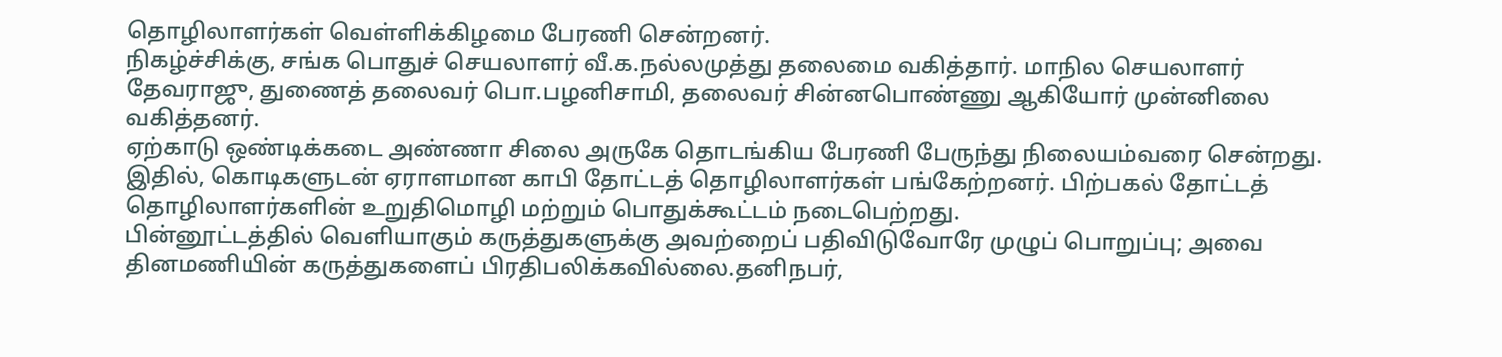தொழிலாளர்கள் வெள்ளிக்கிழமை பேரணி சென்றனர்.
நிகழ்ச்சிக்கு, சங்க பொதுச் செயலாளர் வீ.க.நல்லமுத்து தலைமை வகித்தார். மாநில செயலாளர் தேவராஜு, துணைத் தலைவர் பொ.பழனிசாமி, தலைவர் சின்னபொண்ணு ஆகியோர் முன்னிலை வகித்தனர்.
ஏற்காடு ஒண்டிக்கடை அண்ணா சிலை அருகே தொடங்கிய பேரணி பேருந்து நிலையம்வரை சென்றது. இதில், கொடிகளுடன் ஏராளமான காபி தோட்டத் தொழிலாளர்கள் பங்கேற்றனர். பிற்பகல் தோட்டத் தொழிலாளர்களின் உறுதிமொழி மற்றும் பொதுக்கூட்டம் நடைபெற்றது.
பின்னூட்டத்தில் வெளியாகும் கருத்துகளுக்கு அவற்றைப் பதிவிடுவோரே முழுப் பொறுப்பு; அவை தினமணியின் கருத்துகளைப் பிரதிபலிக்கவில்லை.தனிநபர்,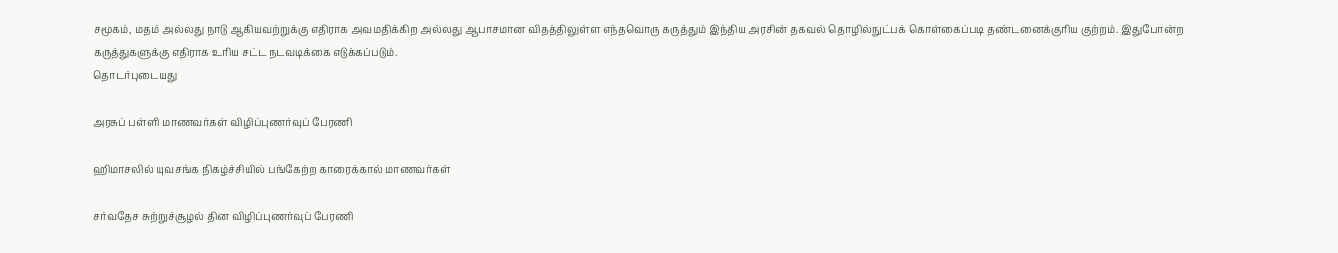சமூகம், மதம் அல்லது நாடு ஆகியவற்றுக்கு எதிராக அவமதிக்கிற அல்லது ஆபாசமான விதத்திலுள்ள எந்தவொரு கருத்தும் இந்திய அரசின் தகவல் தொழில்நுட்பக் கொள்கைப்படி தண்டனைக்குரிய குற்றம். இதுபோன்ற கருத்துகளுக்கு எதிராக உரிய சட்ட நடவடிக்கை எடுக்கப்படும்.
தொடர்புடையது

அரசுப் பள்ளி மாணவர்கள் விழிப்புணர்வுப் பேரணி

ஹிமாசலில் யுவசங்க நிகழ்ச்சியில் பங்கேற்ற காரைக்கால் மாணவர்கள்

சர்வதேச சுற்றுச்சூழல் தின விழிப்புணர்வுப் பேரணி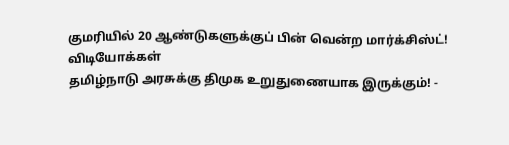குமரியில் 20 ஆண்டுகளுக்குப் பின் வென்ற மார்க்சிஸ்ட்!
விடியோக்கள்
தமிழ்நாடு அரசுக்கு திமுக உறுதுணையாக இருக்கும்! -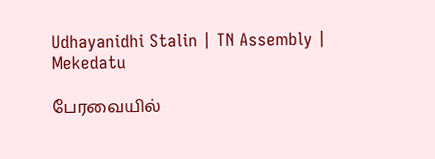Udhayanidhi Stalin | TN Assembly | Mekedatu

பேரவையில்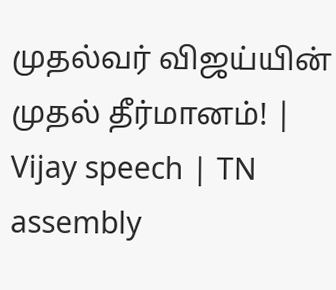முதல்வர் விஜய்யின் முதல் தீர்மானம்! | Vijay speech | TN assembly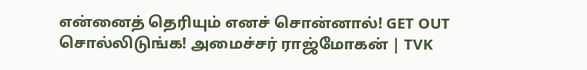என்னைத் தெரியும் எனச் சொன்னால்! GET OUT சொல்லிடுங்க! அமைச்சர் ராஜ்மோகன் | TVK